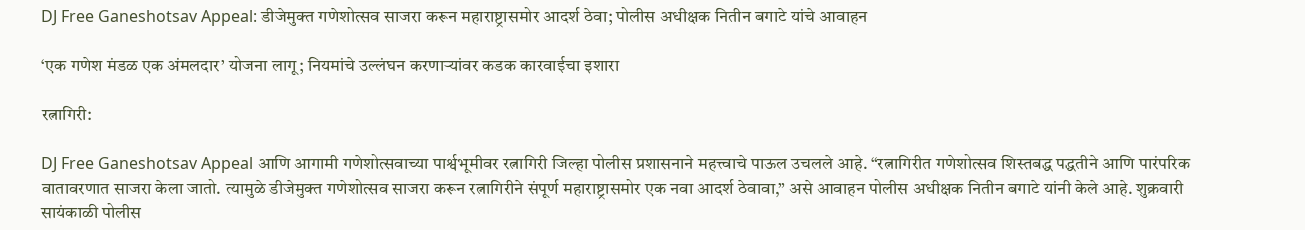DJ Free Ganeshotsav Appeal: डीजेमुक्त गणेशोत्सव साजरा करून महाराष्ट्रासमोर आदर्श ठेवा; पोलीस अधीक्षक नितीन बगाटे यांचे आवाहन

‘एक गणेश मंडळ एक अंमलदार’ योजना लागू; नियमांचे उल्लंघन करणाऱ्यांवर कडक कारवाईचा इशारा

रत्नागिरी:

DJ Free Ganeshotsav Appeal आणि आगामी गणेशोत्सवाच्या पार्श्वभूमीवर रत्नागिरी जिल्हा पोलीस प्रशासनाने महत्त्वाचे पाऊल उचलले आहे. “रत्नागिरीत गणेशोत्सव शिस्तबद्ध पद्धतीने आणि पारंपरिक वातावरणात साजरा केला जातो. त्यामुळे डीजेमुक्त गणेशोत्सव साजरा करून रत्नागिरीने संपूर्ण महाराष्ट्रासमोर एक नवा आदर्श ठेवावा,” असे आवाहन पोलीस अधीक्षक नितीन बगाटे यांनी केले आहे. शुक्रवारी सायंकाळी पोलीस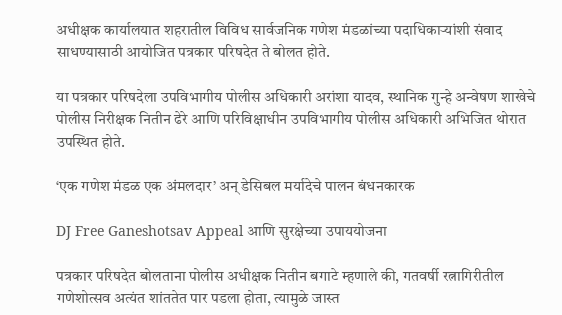अधीक्षक कार्यालयात शहरातील विविध सार्वजनिक गणेश मंडळांच्या पदाधिकाऱ्यांशी संवाद साधण्यासाठी आयोजित पत्रकार परिषदेत ते बोलत होते.

या पत्रकार परिषदेला उपविभागीय पोलीस अधिकारी अरांशा यादव, स्थानिक गुन्हे अन्वेषण शाखेचे पोलीस निरीक्षक नितीन ढेरे आणि परिविक्षाधीन उपविभागीय पोलीस अधिकारी अभिजित थोरात उपस्थित होते.

‘एक गणेश मंडळ एक अंमलदार’ अन् डेसिबल मर्यादेचे पालन बंधनकारक

DJ Free Ganeshotsav Appeal आणि सुरक्षेच्या उपाययोजना

पत्रकार परिषदेत बोलताना पोलीस अधीक्षक नितीन बगाटे म्हणाले की, गतवर्षी रत्नागिरीतील गणेशोत्सव अत्यंत शांततेत पार पडला होता, त्यामुळे जास्त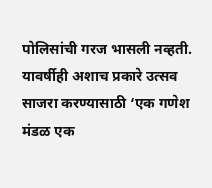पोलिसांची गरज भासली नव्हती. यावर्षीही अशाच प्रकारे उत्सव साजरा करण्यासाठी ‘एक गणेश मंडळ एक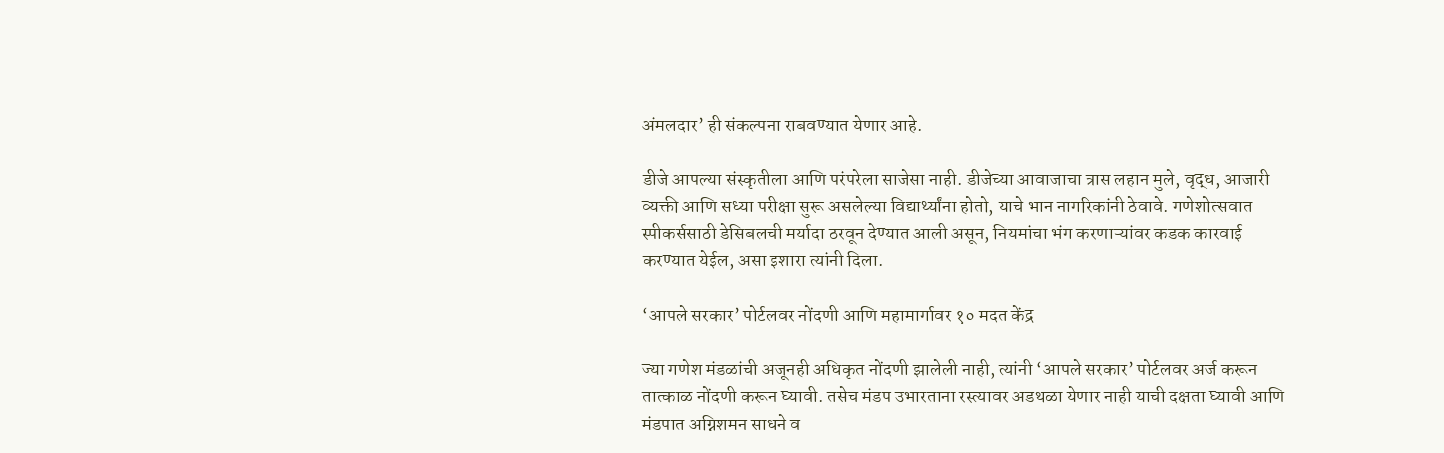अंमलदार’ ही संकल्पना राबवण्यात येणार आहे.

डीजे आपल्या संस्कृतीला आणि परंपरेला साजेसा नाही. डीजेच्या आवाजाचा त्रास लहान मुले, वृद्ध, आजारी व्यक्ती आणि सध्या परीक्षा सुरू असलेल्या विद्यार्थ्यांना होतो, याचे भान नागरिकांनी ठेवावे. गणेशोत्सवात स्पीकर्ससाठी डेसिबलची मर्यादा ठरवून देण्यात आली असून, नियमांचा भंग करणाऱ्यांवर कडक कारवाई करण्यात येईल, असा इशारा त्यांनी दिला.

‘आपले सरकार’ पोर्टलवर नोंदणी आणि महामार्गावर १० मदत केंद्र

ज्या गणेश मंडळांची अजूनही अधिकृत नोंदणी झालेली नाही, त्यांनी ‘आपले सरकार’ पोर्टलवर अर्ज करून तात्काळ नोंदणी करून घ्यावी. तसेच मंडप उभारताना रस्त्यावर अडथळा येणार नाही याची दक्षता घ्यावी आणि मंडपात अग्निशमन साधने व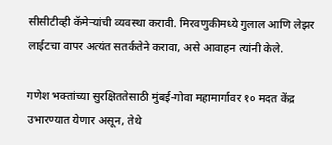सीसीटीव्ही कॅमेऱ्यांची व्यवस्था करावी. मिरवणुकीमध्ये गुलाल आणि लेझर लाईटचा वापर अत्यंत सतर्कतेने करावा, असे आवाहन त्यांनी केले.

गणेश भक्तांच्या सुरक्षिततेसाठी मुंबई-गोवा महामार्गावर १० मदत केंद्र उभारण्यात येणार असून, तेथे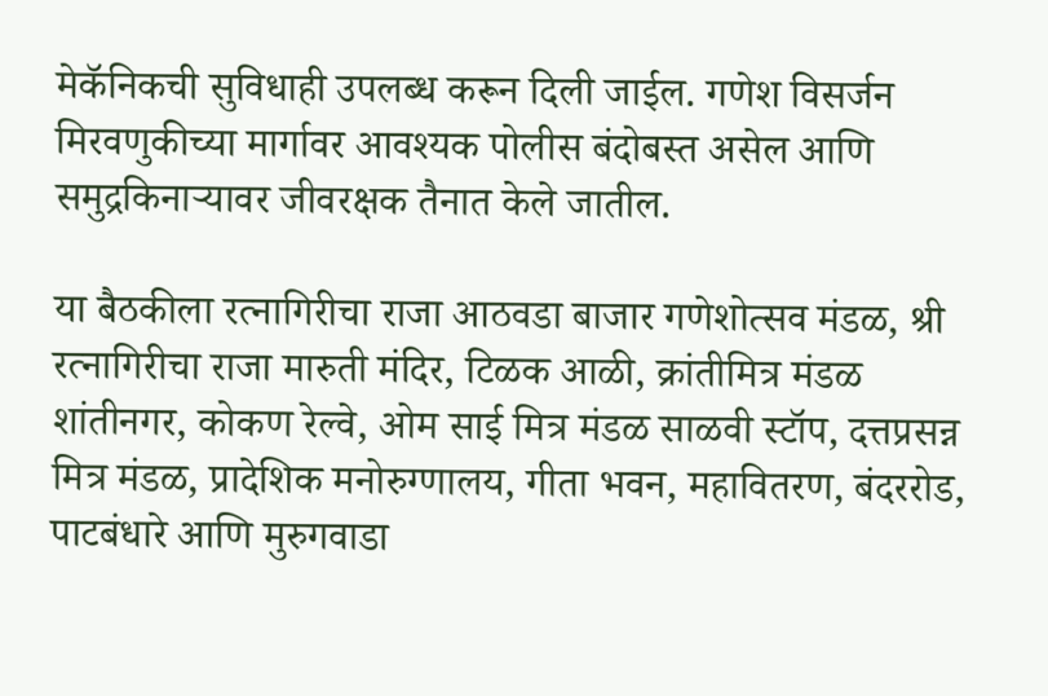मेकॅनिकची सुविधाही उपलब्ध करून दिली जाईल. गणेश विसर्जन मिरवणुकीच्या मार्गावर आवश्यक पोलीस बंदोबस्त असेल आणि समुद्रकिनाऱ्यावर जीवरक्षक तैनात केले जातील.

या बैठकीला रत्नागिरीचा राजा आठवडा बाजार गणेशोत्सव मंडळ, श्री रत्नागिरीचा राजा मारुती मंदिर, टिळक आळी, क्रांतीमित्र मंडळ शांतीनगर, कोकण रेल्वे, ओम साई मित्र मंडळ साळवी स्टॉप, दत्तप्रसन्न मित्र मंडळ, प्रादेशिक मनोरुग्णालय, गीता भवन, महावितरण, बंदररोड, पाटबंधारे आणि मुरुगवाडा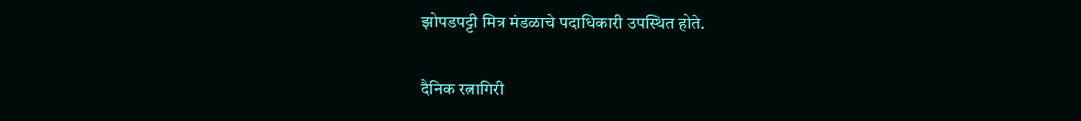झोपडपट्टी मित्र मंडळाचे पदाधिकारी उपस्थित होते.

दैनिक रत्नागिरी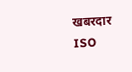खबरदार
ISO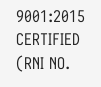9001:2015 CERTIFIED
(RNI NO.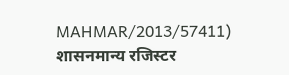MAHMAR/2013/57411)
शासनमान्य रजिस्टर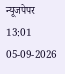न्यूजपेपर
13:01 05-09-2026